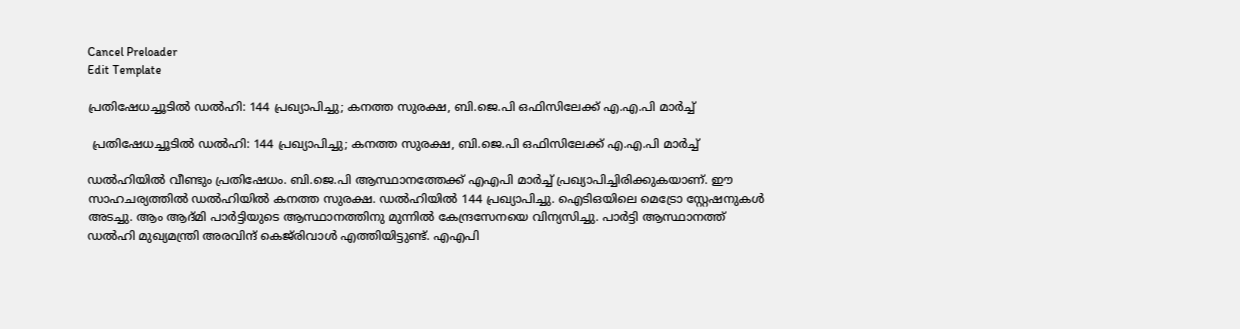Cancel Preloader
Edit Template

പ്രതിഷേധച്ചൂടില്‍ ഡല്‍ഹി: 144 പ്രഖ്യാപിച്ചു; കനത്ത സുരക്ഷ, ബി.ജെ.പി ഒഫിസിലേക്ക് എ.എ.പി മാര്‍ച്ച്

 പ്രതിഷേധച്ചൂടില്‍ ഡല്‍ഹി: 144 പ്രഖ്യാപിച്ചു; കനത്ത സുരക്ഷ, ബി.ജെ.പി ഒഫിസിലേക്ക് എ.എ.പി മാര്‍ച്ച്

ഡല്‍ഹിയില്‍ വീണ്ടും പ്രതിഷേധം. ബി.ജെ.പി ആസ്ഥാനത്തേക്ക് എഎപി മാര്‍ച്ച് പ്രഖ്യാപിച്ചിരിക്കുകയാണ്. ഈ സാഹചര്യത്തില്‍ ഡല്‍ഹിയില്‍ കനത്ത സുരക്ഷ. ഡല്‍ഹിയില്‍ 144 പ്രഖ്യാപിച്ചു. ഐടിഒയിലെ മെട്രോ സ്റ്റേഷനുകള്‍ അടച്ചു. ആം ആദ്മി പാര്‍ട്ടിയുടെ ആസ്ഥാനത്തിനു മുന്നില്‍ കേന്ദ്രസേനയെ വിന്യസിച്ചു. പാര്‍ട്ടി ആസ്ഥാനത്ത് ഡല്‍ഹി മുഖ്യമന്ത്രി അരവിന്ദ് കെജ്‌രിവാള്‍ എത്തിയിട്ടുണ്ട്. എഎപി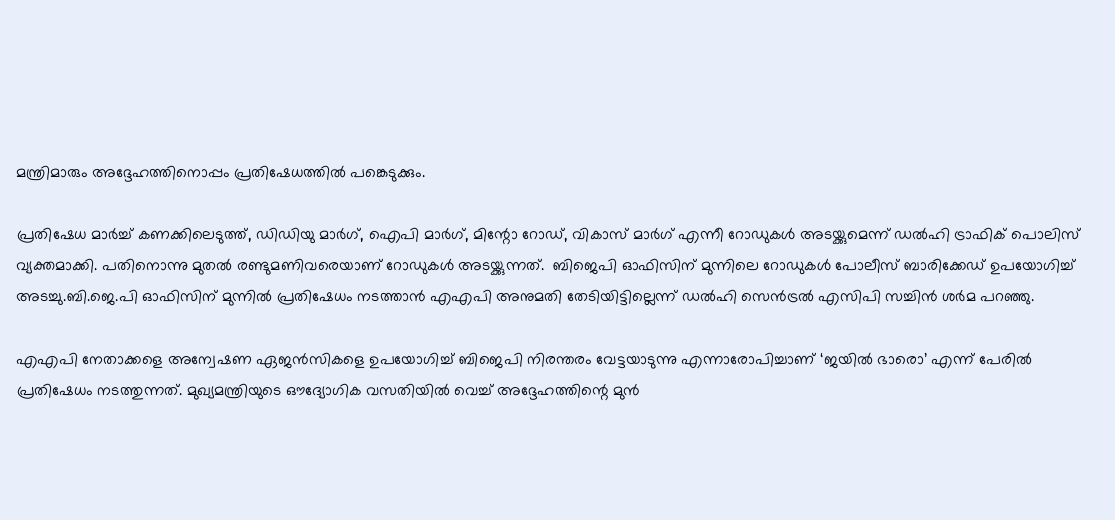മന്ത്രിമാരും അദ്ദേഹത്തിനൊപ്പം പ്രതിഷേധത്തില്‍ പങ്കെടുക്കും.

പ്രതിഷേധ മാര്‍ച്ച് കണക്കിലെടുത്ത്, ഡിഡിയു മാര്‍ഗ്, ഐപി മാര്‍ഗ്, മിന്റോ റോഡ്, വികാസ് മാര്‍ഗ് എന്നീ റോഡുകള്‍ അടയ്ക്കുമെന്ന് ഡല്‍ഹി ട്രാഫിക് പൊലിസ് വ്യക്തമാക്കി. പതിനൊന്നു മുതല്‍ രണ്ടുമണിവരെയാണ് റോഡുകള്‍ അടയ്ക്കുന്നത്.  ബിജെപി ഓഫിസിന് മുന്നിലെ റോഡുകള്‍ പോലീസ് ബാരിക്കേഡ് ഉപയോഗിച്ച് അടച്ചു.ബി.ജെ.പി ഓഫിസിന് മുന്നില്‍ പ്രതിഷേധം നടത്താന്‍ എഎപി അനുമതി തേടിയിട്ടില്ലെന്ന് ഡല്‍ഹി സെന്‍ട്രല്‍ എസിപി സച്ചിന്‍ ശര്‍മ പറഞ്ഞു.

എഎപി നേതാക്കളെ അന്വേഷണ ഏജന്‍സികളെ ഉപയോഗിച്ച് ബിജെപി നിരന്തരം വേട്ടയാടുന്നു എന്നാരോപിച്ചാണ് ‘ജയില്‍ ഭാരൊ’ എന്ന് പേരില്‍ പ്രതിഷേധം നടത്തുന്നത്. മുഖ്യമന്ത്രിയുടെ ഔദ്യോഗിക വസതിയില്‍ വെച്ച് അദ്ദേഹത്തിന്റെ മുന്‍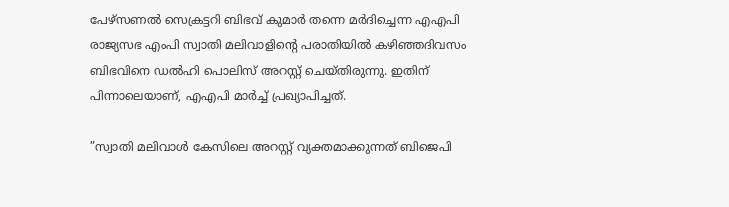പേഴ്‌സണല്‍ സെക്രട്ടറി ബിഭവ് കുമാര്‍ തന്നെ മര്‍ദിച്ചെന്ന എഎപി രാജ്യസഭ എംപി സ്വാതി മലിവാളിന്റെ പരാതിയില്‍ കഴിഞ്ഞദിവസം ബിഭവിനെ ഡല്‍ഹി പൊലിസ് അറസ്റ്റ് ചെയ്തിരുന്നു. ഇതിന് പിന്നാലെയാണ്, എഎപി മാര്‍ച്ച് പ്രഖ്യാപിച്ചത്.

”സ്വാതി മലിവാള്‍ കേസിലെ അറസ്റ്റ് വ്യക്തമാക്കുന്നത് ബിജെപി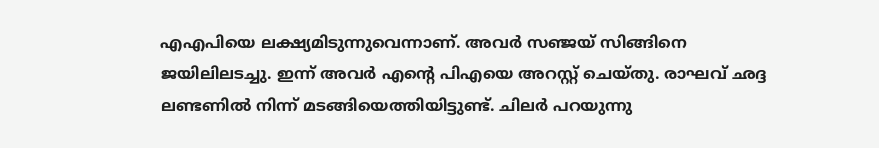എഎപിയെ ലക്ഷ്യമിടുന്നുവെന്നാണ്. അവര്‍ സഞ്ജയ് സിങ്ങിനെ ജയിലിലടച്ചു. ഇന്ന് അവര്‍ എന്റെ പിഎയെ അറസ്റ്റ് ചെയ്തു. രാഘവ് ഛദ്ദ ലണ്ടണില്‍ നിന്ന് മടങ്ങിയെത്തിയിട്ടുണ്ട്. ചിലര്‍ പറയുന്നു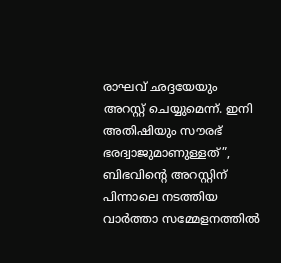രാഘവ് ഛദ്ദയേയും അറസ്റ്റ് ചെയ്യുമെന്ന്. ഇനി അതിഷിയും സൗരഭ് ഭരദ്വാജുമാണുള്ളത്”, ബിഭവിന്റെ അറസ്റ്റിന് പിന്നാലെ നടത്തിയ വാര്‍ത്താ സമ്മേളനത്തില്‍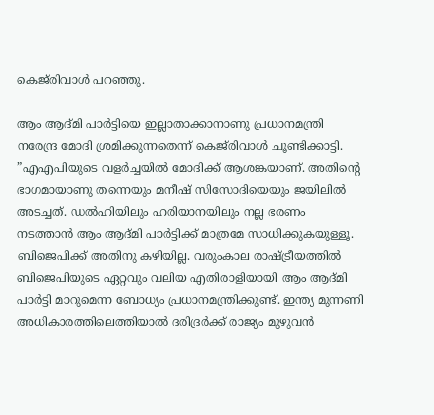കെജ്‌രിവാള്‍ പറഞ്ഞു.

ആം ആദ്മി പാര്‍ട്ടിയെ ഇല്ലാതാക്കാനാണു പ്രധാനമന്ത്രി നരേന്ദ്ര മോദി ശ്രമിക്കുന്നതെന്ന് കെജ്‌രിവാള്‍ ചൂണ്ടിക്കാട്ടി. ”എഎപിയുടെ വളര്‍ച്ചയില്‍ മോദിക്ക് ആശങ്കയാണ്. അതിന്റെ ഭാഗമായാണു തന്നെയും മനീഷ് സിസോദിയെയും ജയിലില്‍ അടച്ചത്. ഡല്‍ഹിയിലും ഹരിയാനയിലും നല്ല ഭരണം നടത്താന്‍ ആം ആദ്മി പാര്‍ട്ടിക്ക് മാത്രമേ സാധിക്കുകയുള്ളൂ. ബിജെപിക്ക് അതിനു കഴിയില്ല. വരുംകാല രാഷ്ട്രീയത്തില്‍ ബിജെപിയുടെ ഏറ്റവും വലിയ എതിരാളിയായി ആം ആദ്മി പാര്‍ട്ടി മാറുമെന്ന ബോധ്യം പ്രധാനമന്ത്രിക്കുണ്ട്. ഇന്ത്യ മുന്നണി അധികാരത്തിലെത്തിയാല്‍ ദരിദ്രര്‍ക്ക് രാജ്യം മുഴുവന്‍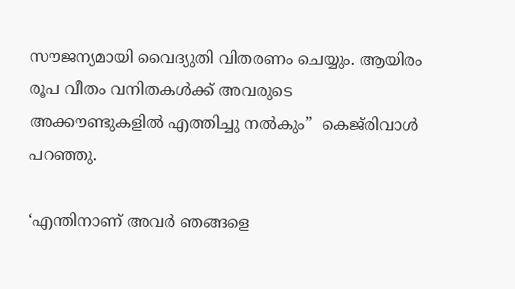സൗജന്യമായി വൈദ്യുതി വിതരണം ചെയ്യും. ആയിരം രൂപ വീതം വനിതകള്‍ക്ക് അവരുടെ അക്കൗണ്ടുകളില്‍ എത്തിച്ചു നല്‍കും”  കെജ്‌രിവാള്‍ പറഞ്ഞു.

‘എന്തിനാണ് അവര്‍ ഞങ്ങളെ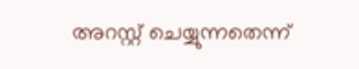അറസ്റ്റ് ചെയ്യുന്നതെന്ന്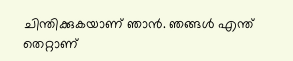ചിന്തിക്കുകയാണ് ഞാന്‍. ഞങ്ങള്‍ എന്ത് തെറ്റാണ്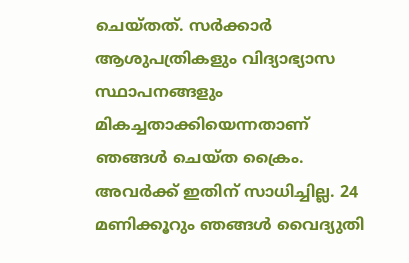ചെയ്തത്. സര്‍ക്കാര്‍ ആശുപത്രികളും വിദ്യാഭ്യാസ സ്ഥാപനങ്ങളും മികച്ചതാക്കിയെന്നതാണ് ഞങ്ങള്‍ ചെയ്ത ക്രൈം. അവര്‍ക്ക് ഇതിന് സാധിച്ചില്ല. 24 മണിക്കൂറും ഞങ്ങള്‍ വൈദ്യുതി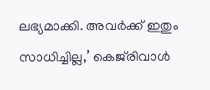ലഭ്യമാക്കി. അവര്‍ക്ക് ഇതും സാധിച്ചില്ല,’ കെജ്‌രിവാള്‍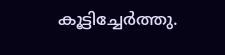കൂട്ടിച്ചേര്‍ത്തു.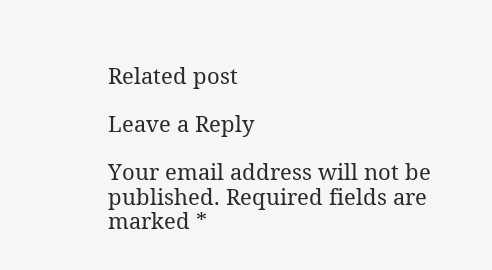Related post

Leave a Reply

Your email address will not be published. Required fields are marked *